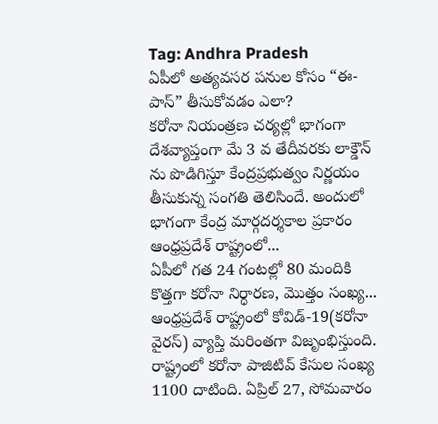Tag: Andhra Pradesh
ఏపీలో అత్యవసర పనుల కోసం “ఈ-పాస్” తీసుకోవడం ఎలా?
కరోనా నియంత్రణ చర్యల్లో భాగంగా దేశవ్యాప్తంగా మే 3 వ తేదీవరకు లాక్డౌన్ ను పొడిగిస్తూ కేంద్రప్రభుత్వం నిర్ణయం తీసుకున్న సంగతి తెలిసిందే. అందులో భాగంగా కేంద్ర మార్గదర్శకాల ప్రకారం ఆంధ్రప్రదేశ్ రాష్ట్రంలో...
ఏపీలో గత 24 గంటల్లో 80 మందికి కొత్తగా కరోనా నిర్ధారణ, మొత్తం సంఖ్య...
ఆంధ్రప్రదేశ్ రాష్ట్రంలో కోవిడ్-19(కరోనా వైరస్) వ్యాప్తి మరింతగా విజృంభిస్తుంది. రాష్ట్రంలో కరోనా పాజిటివ్ కేసుల సంఖ్య 1100 దాటింది. ఏప్రిల్ 27, సోమవారం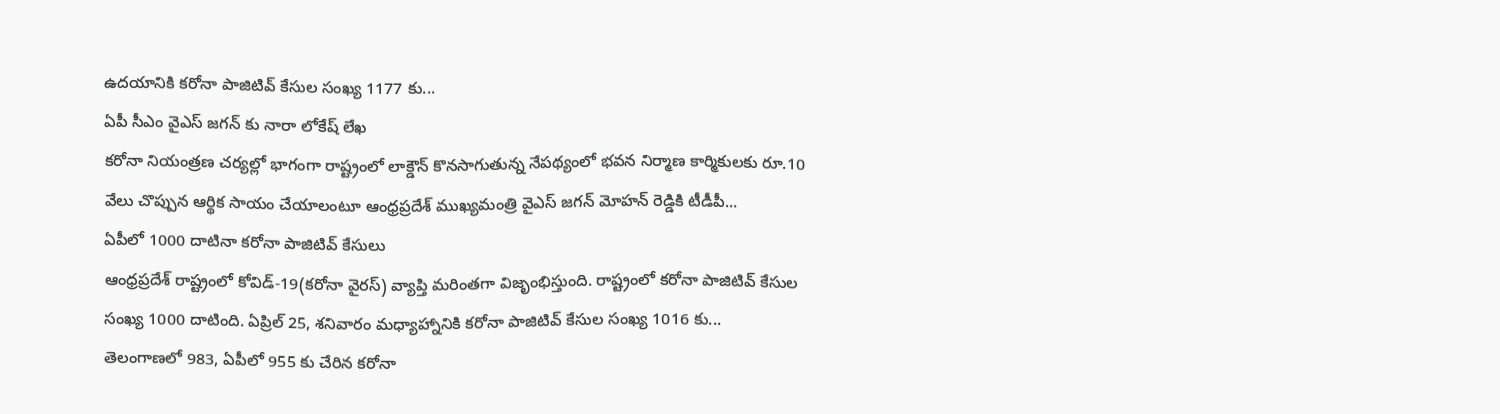ఉదయానికి కరోనా పాజిటివ్ కేసుల సంఖ్య 1177 కు...
ఏపీ సీఎం వైఎస్ జగన్ కు నారా లోకేష్ లేఖ
కరోనా నియంత్రణ చర్యల్లో భాగంగా రాష్ట్రంలో లాక్డౌన్ కొనసాగుతున్న నేపథ్యంలో భవన నిర్మాణ కార్మికులకు రూ.10 వేలు చొప్పున ఆర్థిక సాయం చేయాలంటూ ఆంధ్రప్రదేశ్ ముఖ్యమంత్రి వైఎస్ జగన్ మోహన్ రెడ్డికి టీడీపీ...
ఏపీలో 1000 దాటినా కరోనా పాజిటివ్ కేసులు
ఆంధ్రప్రదేశ్ రాష్ట్రంలో కోవిడ్-19(కరోనా వైరస్) వ్యాప్తి మరింతగా విజృంభిస్తుంది. రాష్ట్రంలో కరోనా పాజిటివ్ కేసుల సంఖ్య 1000 దాటింది. ఏప్రిల్ 25, శనివారం మధ్యాహ్నానికి కరోనా పాజిటివ్ కేసుల సంఖ్య 1016 కు...
తెలంగాణలో 983, ఏపీలో 955 కు చేరిన కరోనా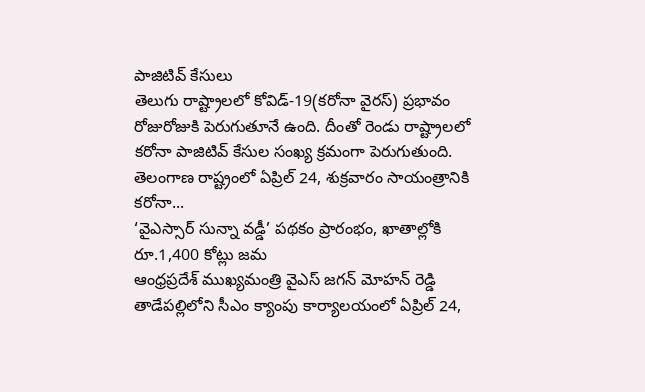పాజిటివ్ కేసులు
తెలుగు రాష్ట్రాలలో కోవిడ్-19(కరోనా వైరస్) ప్రభావం రోజురోజుకి పెరుగుతూనే ఉంది. దీంతో రెండు రాష్ట్రాలలో కరోనా పాజిటివ్ కేసుల సంఖ్య క్రమంగా పెరుగుతుంది. తెలంగాణ రాష్ట్రంలో ఏప్రిల్ 24, శుక్రవారం సాయంత్రానికి కరోనా...
‘వైఎస్సార్ సున్నా వడ్డీ’ పథకం ప్రారంభం, ఖాతాల్లోకి రూ.1,400 కోట్లు జమ
ఆంధ్రప్రదేశ్ ముఖ్యమంత్రి వైఎస్ జగన్ మోహన్ రెడ్డి తాడేపల్లిలోని సీఎం క్యాంపు కార్యాలయంలో ఏప్రిల్ 24,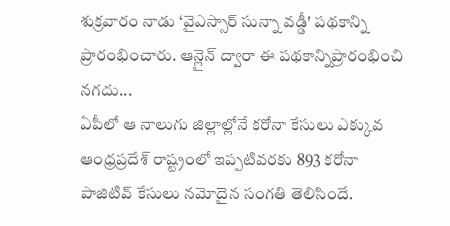శుక్రవారం నాడు ‘వైఎస్సార్ సున్నా వడ్డీ' పథకాన్ని ప్రారంభించారు. ఆన్లైన్ ద్వారా ఈ పథకాన్నిప్రారంభించి నగదు...
ఏపీలో ఆ నాలుగు జిల్లాల్లోనే కరోనా కేసులు ఎక్కువ
ఆంధ్రప్రదేశ్ రాష్ట్రంలో ఇప్పటివరకు 893 కరోనా పాజిటివ్ కేసులు నమోదైన సంగతి తెలిసిందే.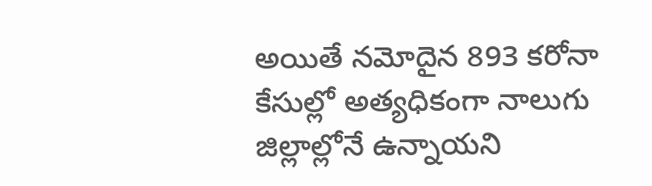అయితే నమోదైన 893 కరోనా కేసుల్లో అత్యధికంగా నాలుగు జిల్లాల్లోనే ఉన్నాయని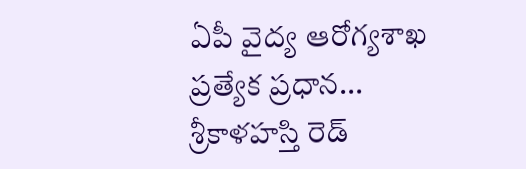ఏపీ వైద్య ఆరోగ్యశాఖ ప్రత్యేక ప్రధాన...
శ్రీకాళహస్తి రెడ్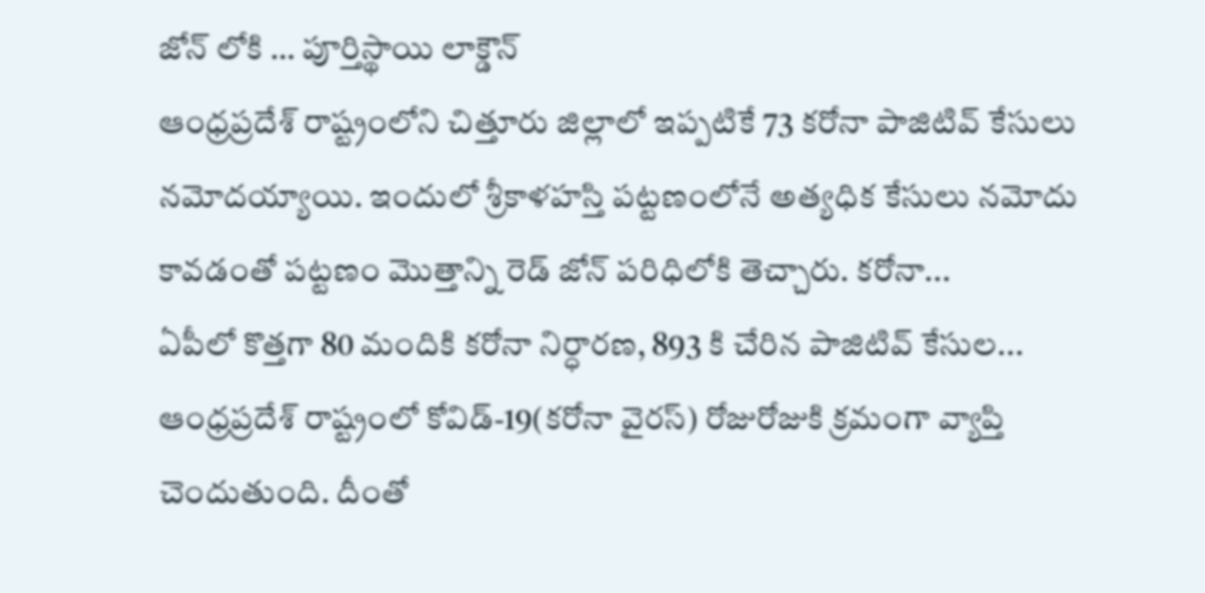జోన్ లోకి … పూర్తిస్థాయి లాక్డౌన్
ఆంధ్రప్రదేశ్ రాష్ట్రంలోని చిత్తూరు జిల్లాలో ఇప్పటికే 73 కరోనా పాజిటివ్ కేసులు నమోదయ్యాయి. ఇందులో శ్రీకాళహస్తి పట్టణంలోనే అత్యధిక కేసులు నమోదు కావడంతో పట్టణం మొత్తాన్ని రెడ్ జోన్ పరిధిలోకి తెచ్చారు. కరోనా...
ఏపీలో కొత్తగా 80 మందికి కరోనా నిర్ధారణ, 893 కి చేరిన పాజిటివ్ కేసుల...
ఆంధ్రప్రదేశ్ రాష్ట్రంలో కోవిడ్-19(కరోనా వైరస్) రోజురోజుకి క్రమంగా వ్యాప్తి చెందుతుంది. దీంతో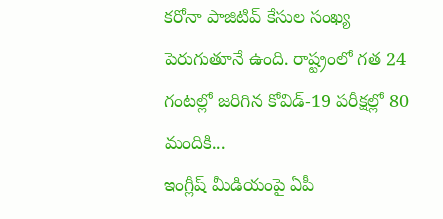కరోనా పాజిటివ్ కేసుల సంఖ్య పెరుగుతూనే ఉంది. రాష్ట్రంలో గత 24 గంటల్లో జరిగిన కోవిడ్-19 పరీక్షల్లో 80 మందికి...
ఇంగ్లీష్ మీడియంపై ఏపీ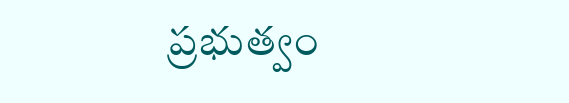ప్రభుత్వం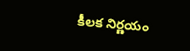కీలక నిర్ణయం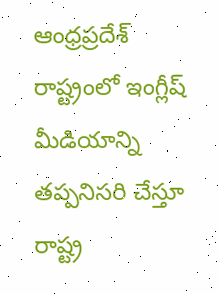ఆంధ్రప్రదేశ్ రాష్ట్రంలో ఇంగ్లీష్ మీడియాన్ని తప్పనిసరి చేస్తూ రాష్ట్ర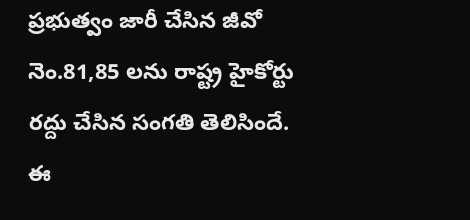ప్రభుత్వం జారీ చేసిన జీవో నెం.81,85 లను రాష్ట్ర హైకోర్టు రద్దు చేసిన సంగతి తెలిసిందే. ఈ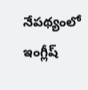నేపథ్యంలో ఇంగ్లీష్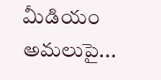మీడియం అమలుపై...